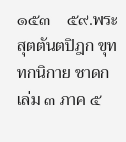๑๕๓    ๕๙.พระสุตตันตปิฎก ขุททกนิกาย ชาดก เล่ม ๓ ภาค ๕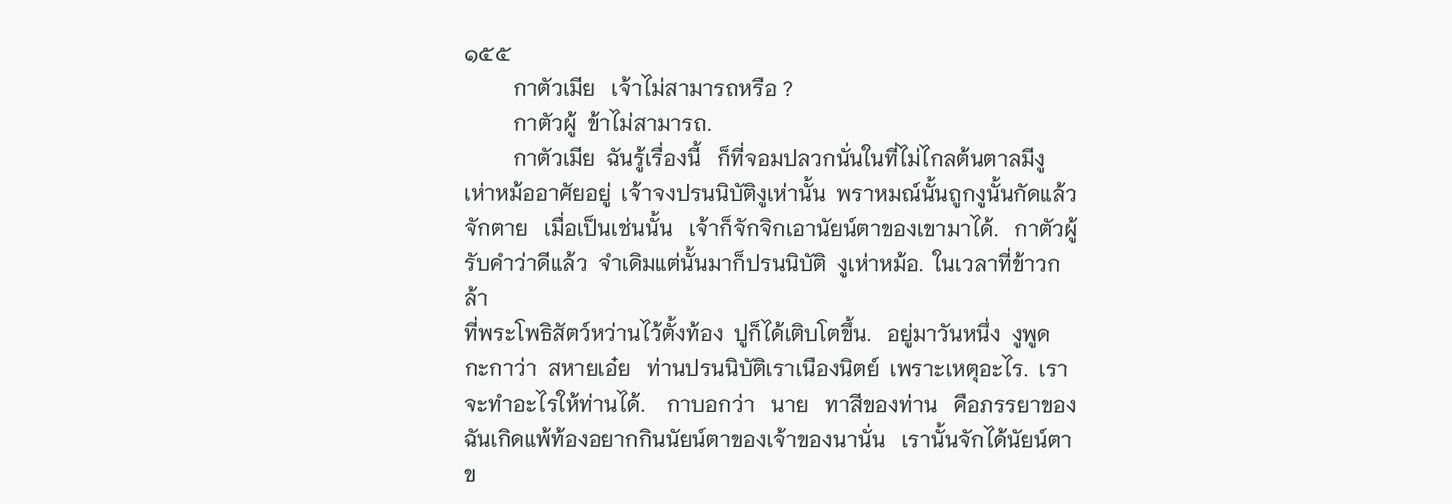๑๕๕
         กาตัวเมีย   เจ้าไม่สามารถหรือ ?
         กาตัวผู้  ข้าไม่สามารถ.
         กาตัวเมีย  ฉันรู้เรื่องนี้   ก็ที่จอมปลวกนั่นในที่ไม่ไกลต้นตาลมีงู
เห่าหม้ออาศัยอยู่  เจ้าจงปรนนิบัติงูเห่านั้น  พราหมณ์นั้นถูกงูนั้นกัดแล้ว
จักตาย   เมื่อเป็นเช่นนั้น   เจ้าก็จักจิกเอานัยน์ตาของเขามาได้.   กาตัวผู้
รับคำว่าดีแล้ว  จำเดิมแต่นั้นมาก็ปรนนิบัติ  งูเห่าหม้อ.  ในเวลาที่ข้าวกล้า
ที่พระโพธิสัตว์หว่านไว้ตั้งท้อง  ปูก็ได้เติบโตขึ้น.   อยู่มาวันหนึ่ง  งูพูด
กะกาว่า  สหายเอ๋ย   ท่านปรนนิบัติเราเนืองนิตย์  เพราะเหตุอะไร.  เรา
จะทำอะไรให้ท่านได้.    กาบอกว่า   นาย   ทาสีของท่าน   คือภรรยาของ
ฉันเกิดแพ้ท้องอยากกินนัยน์ตาของเจ้าของนานั่น   เรานั้นจักได้นัยน์ตา
ข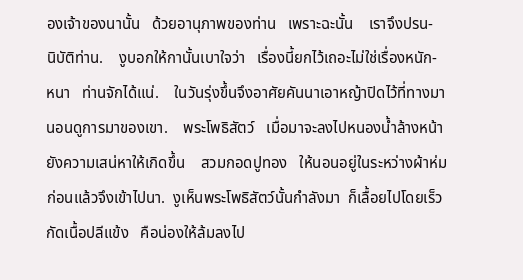องเจ้าของนานั้น   ด้วยอานุภาพของท่าน   เพราะฉะนั้น    เราจึงปรน-
นิบัติท่าน.    งูบอกให้กานั้นเบาใจว่า   เรื่องนี้ยกไว้เถอะไม่ใช่เรื่องหนัก-
หนา   ท่านจักได้แน่.    ในวันรุ่งขึ้นจึงอาศัยคันนาเอาหญ้าปิดไว้ที่ทางมา
นอนดูการมาของเขา.    พระโพธิสัตว์   เมื่อมาจะลงไปหนองน้ำล้างหน้า
ยังความเสน่หาให้เกิดขึ้น    สวมกอดปูทอง   ให้นอนอยู่ในระหว่างผ้าห่ม
ก่อนแล้วจึงเข้าไปนา.  งูเห็นพระโพธิสัตว์นั้นกำลังมา  ก็เลื้อยไปโดยเร็ว
กัดเนื้อปลีแข้ง   คือน่องให้ล้มลงไป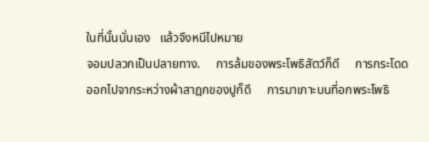ในที่นั้นนั่นเอง   แล้วจึงหนีไปหมาย
จอมปลวกเป็นปลายทาง.     การล้มของพระโพธิสัตว์ก็ดี     การกระโดด
ออกไปจากระหว่างผ้าสาฎกของปูก็ดี     การมาเกาะบนที่อกพระโพธิ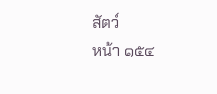สัตว์
หน้า ๑๕๔